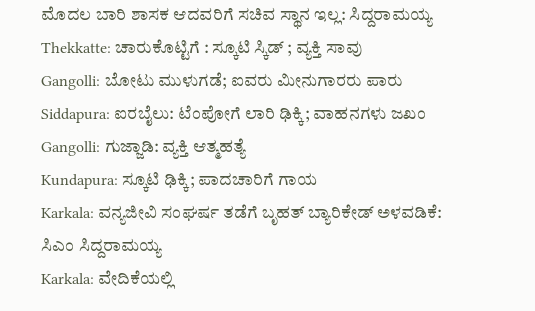ಮೊದಲ ಬಾರಿ ಶಾಸಕ ಆದವರಿಗೆ ಸಚಿವ ಸ್ಥಾನ ಇಲ್ಲ: ಸಿದ್ದರಾಮಯ್ಯ
Thekkatte: ಚಾರುಕೊಟ್ಟಿಗೆ : ಸ್ಕೂಟಿ ಸ್ಕಿಡ್ ; ವ್ಯಕ್ತಿ ಸಾವು
Gangolli: ಬೋಟು ಮುಳುಗಡೆ; ಐವರು ಮೀನುಗಾರರು ಪಾರು
Siddapura: ಐರಬೈಲು: ಟೆಂಪೋಗೆ ಲಾರಿ ಢಿಕ್ಕಿ; ವಾಹನಗಳು ಜಖಂ
Gangolli: ಗುಜ್ಜಾಡಿ: ವ್ಯಕ್ತಿ ಆತ್ಮಹತ್ಯೆ
Kundapura: ಸ್ಕೂಟಿ ಢಿಕ್ಕಿ; ಪಾದಚಾರಿಗೆ ಗಾಯ
Karkala: ವನ್ಯಜೀವಿ ಸಂಘರ್ಷ ತಡೆಗೆ ಬೃಹತ್ ಬ್ಯಾರಿಕೇಡ್ ಅಳವಡಿಕೆ: ಸಿಎಂ ಸಿದ್ದರಾಮಯ್ಯ
Karkala: ವೇದಿಕೆಯಲ್ಲಿ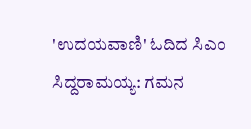'ಉದಯವಾಣಿ' ಓದಿದ ಸಿಎಂ ಸಿದ್ದರಾಮಯ್ಯ: ಗಮನ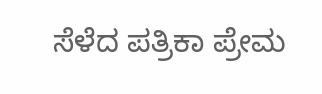ಸೆಳೆದ ಪತ್ರಿಕಾ ಪ್ರೇಮ